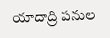యాదాద్రి పనుల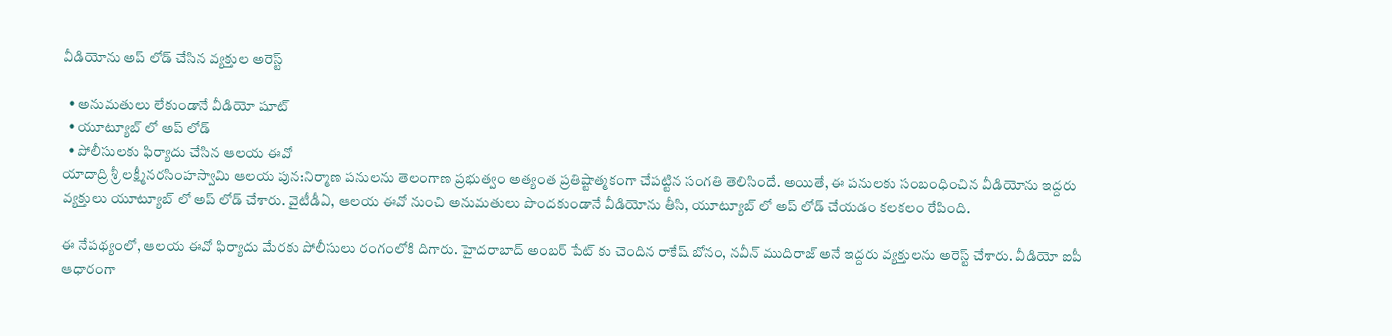వీడియోను అప్ లోడ్ చేసిన వ్యక్తుల అరెస్ట్

  • అనుమతులు లేకుండానే వీడియో షూట్
  • యూట్యూబ్ లో అప్ లోడ్
  • పోలీసులకు ఫిర్యాదు చేసిన ఆలయ ఈవో
యాదాద్రి శ్రీ లక్ష్మీనరసింహస్వామి ఆలయ పున:నిర్మాణ పనులను తెలంగాణ ప్రభుత్వం అత్యంత ప్రతిష్టాత్మకంగా చేపట్టిన సంగతి తెలిసిందే. అయితే, ఈ పనులకు సంబంధించిన వీడియోను ఇద్దరు వ్యక్తులు యూట్యూబ్ లో అప్ లోడ్ చేశారు. వైటీడీఏ, ఆలయ ఈవో నుంచి అనుమతులు పొందకుండానే వీడియోను తీసి, యూట్యూబ్ లో అప్ లోడ్ చేయడం కలకలం రేపింది.

ఈ నేపథ్యంలో, ఆలయ ఈవో ఫిర్యాదు మేరకు పోలీసులు రంగంలోకి దిగారు. హైదరాబాద్ అంబర్ పేట్ కు చెందిన రాకేష్ బోనం, నవీన్ ముదిరాజ్ అనే ఇద్దరు వ్యక్తులను అరెస్ట్ చేశారు. వీడియో ఐపీ ఆధారంగా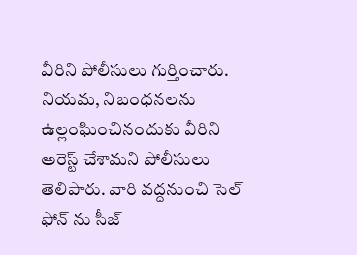వీరిని పోలీసులు గుర్తించారు. నియమ, నిబంధనలను ఉల్లంఘించినందుకు వీరిని అరెస్ట్ చేశామని పోలీసులు తెలిపారు. వారి వద్దనుంచి సెల్ ఫోన్ ను సీజ్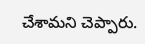చేశామని చెప్పారు.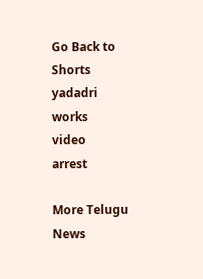Go Back to Shorts
yadadri
works
video
arrest

More Telugu News